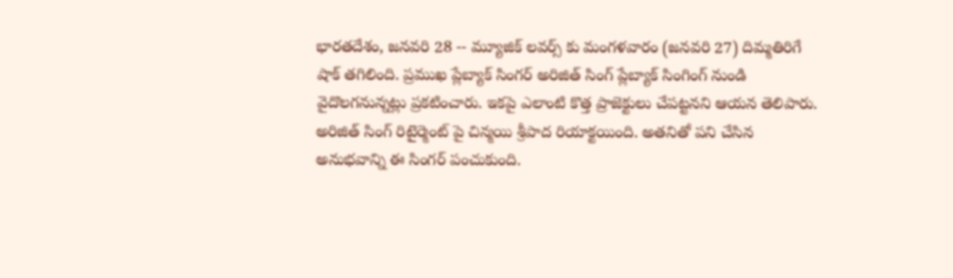భారతదేశం, జనవరి 28 -- మ్యూజిక్ లవర్స్ కు మంగళవారం (జనవరి 27) దిమ్మతిరిగే షాక్ తగిలింది. ప్రముఖ ప్లేబ్యాక్ సింగర్ అరిజిత్ సింగ్ ప్లేబ్యాక్ సింగింగ్ నుండి వైదొలగనున్నట్లు ప్రకటించారు. ఇకపై ఎలాంటి కొత్త ప్రాజెక్టులు చేపట్టనని ఆయన తెలిపారు. అరిజిత్ సింగ్ రిటైర్మెంట్ పై చిన్మయి శ్రీపాద రియాక్టయింది. అతనితో పని చేసిన అనుభవాన్ని ఈ సింగర్ పంచుకుంది.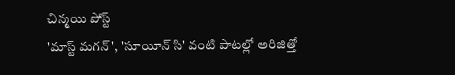చిన్మయి పోస్ట్
'మాస్ట్ మగన్', 'సూయీన్ సి' వంటి పాటల్లో అరిజిత్తో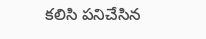కలిసి పనిచేసిన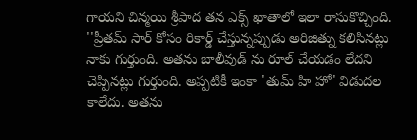గాయని చిన్మయి శ్రీపాద తన ఎక్స్ ఖాతాలో ఇలా రాసుకొచ్చింది. ''ప్రీతమ్ సార్ కోసం రికార్డ్ చేస్తున్నప్పుడు అరిజిత్ను కలిసినట్లు నాకు గుర్తుంది. అతను బాలీవుడ్ ను రూల్ చేయడం లేదని చెప్పినట్లు గుర్తుంది. అప్పటికీ ఇంకా 'తుమ్ హి హో' విడుదల కాలేదు. అతను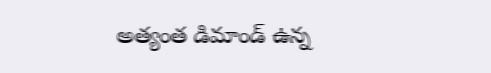అత్యంత డిమాండ్ ఉన్న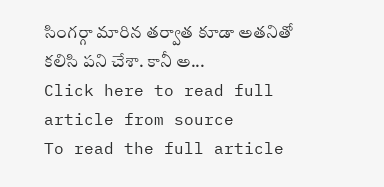సింగర్గా మారిన తర్వాత కూడా అతనితో కలిసి పని చేశా. కానీ అ...
Click here to read full article from source
To read the full article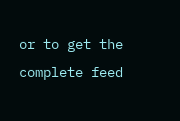or to get the complete feed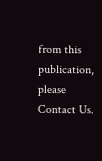from this publication, please
Contact Us.